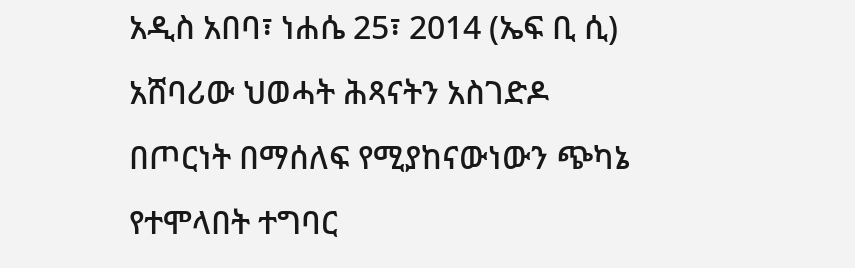አዲስ አበባ፣ ነሐሴ 25፣ 2014 (ኤፍ ቢ ሲ) አሸባሪው ህወሓት ሕጻናትን አስገድዶ በጦርነት በማሰለፍ የሚያከናውነውን ጭካኔ የተሞላበት ተግባር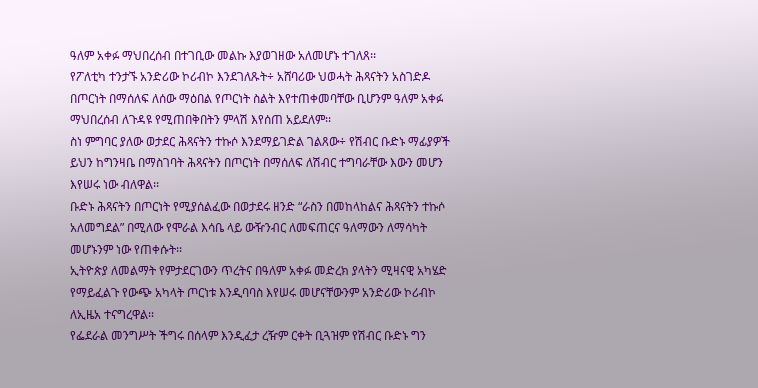ዓለም አቀፉ ማህበረሰብ በተገቢው መልኩ እያወገዘው አለመሆኑ ተገለጸ፡፡
የፖለቲካ ተንታኙ አንድሪው ኮሪብኮ እንደገለጹት÷ አሸባሪው ህወሓት ሕጻናትን አስገድዶ በጦርነት በማሰለፍ ለሰው ማዕበል የጦርነት ስልት እየተጠቀመባቸው ቢሆንም ዓለም አቀፉ ማህበረሰብ ለጉዳዩ የሚጠበቅበትን ምላሽ እየሰጠ አይደለም፡፡
ስነ ምግባር ያለው ወታደር ሕጻናትን ተኩሶ እንደማይገድል ገልጸው÷ የሽብር ቡድኑ ማፊያዎች ይህን ከግንዛቤ በማስገባት ሕጻናትን በጦርነት በማሰለፍ ለሽብር ተግባራቸው እውን መሆን እየሠሩ ነው ብለዋል፡፡
ቡድኑ ሕጻናትን በጦርነት የሚያሰልፈው በወታደሩ ዘንድ “ራስን በመከላከልና ሕጻናትን ተኩሶ አለመግደል” በሚለው የሞራል እሳቤ ላይ ውዥንብር ለመፍጠርና ዓለማውን ለማሳካት መሆኑንም ነው የጠቀሱት፡፡
ኢትዮጵያ ለመልማት የምታደርገውን ጥረትና በዓለም አቀፉ መድረክ ያላትን ሚዛናዊ አካሄድ የማይፈልጉ የውጭ አካላት ጦርነቱ እንዲባባስ እየሠሩ መሆናቸውንም አንድሪው ኮሪብኮ ለኢዜአ ተናግረዋል፡፡
የፌደራል መንግሥት ችግሩ በሰላም እንዲፈታ ረዥም ርቀት ቢጓዝም የሽብር ቡድኑ ግን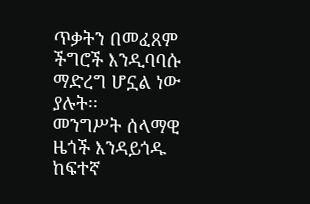ጥቃትን በመፈጸም ችግሮች እንዲባባሱ ማድረግ ሆኗል ነው ያሉት፡፡
መንግሥት ሰላማዊ ዜጎች እንዳይጎዱ ከፍተኛ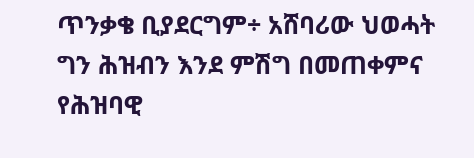ጥንቃቄ ቢያደርግም÷ አሸባሪው ህወሓት ግን ሕዝብን እንደ ምሽግ በመጠቀምና የሕዝባዊ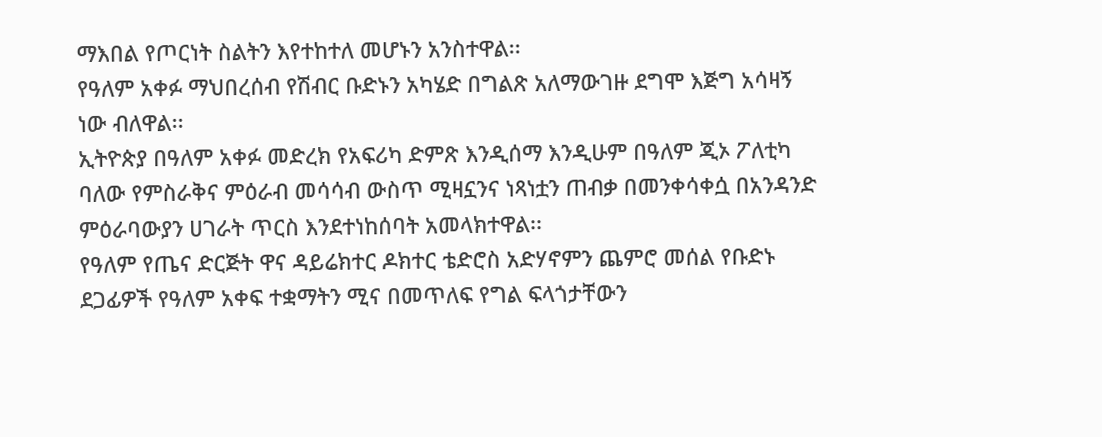ማእበል የጦርነት ስልትን እየተከተለ መሆኑን አንስተዋል፡፡
የዓለም አቀፉ ማህበረሰብ የሽብር ቡድኑን አካሄድ በግልጽ አለማውገዙ ደግሞ እጅግ አሳዛኝ ነው ብለዋል፡፡
ኢትዮጵያ በዓለም አቀፉ መድረክ የአፍሪካ ድምጽ እንዲሰማ እንዲሁም በዓለም ጂኦ ፖለቲካ ባለው የምስራቅና ምዕራብ መሳሳብ ውስጥ ሚዛኗንና ነጻነቷን ጠብቃ በመንቀሳቀሷ በአንዳንድ ምዕራባውያን ሀገራት ጥርስ እንደተነከሰባት አመላክተዋል፡፡
የዓለም የጤና ድርጅት ዋና ዳይሬክተር ዶክተር ቴድሮስ አድሃኖምን ጨምሮ መሰል የቡድኑ ደጋፊዎች የዓለም አቀፍ ተቋማትን ሚና በመጥለፍ የግል ፍላጎታቸውን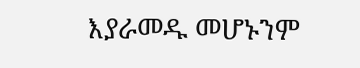እያራመዱ መሆኑንም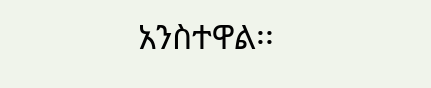አንስተዋል፡፡